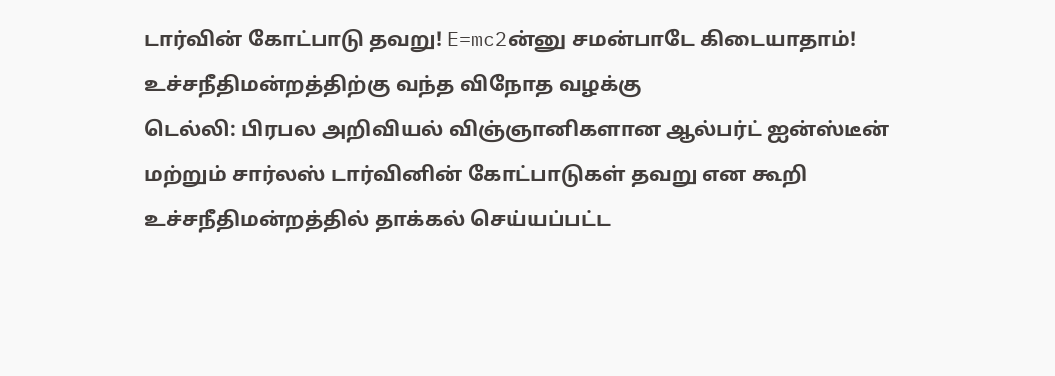டார்வின் கோட்பாடு தவறு! E=mc2ன்னு சமன்பாடே கிடையாதாம்! உச்சநீதிமன்றத்திற்கு வந்த விநோத வழக்கு
டெல்லி: பிரபல அறிவியல் விஞ்ஞானிகளான ஆல்பர்ட் ஐன்ஸ்டீன் மற்றும் சார்லஸ் டார்வினின் கோட்பாடுகள் தவறு என கூறி உச்சநீதிமன்றத்தில் தாக்கல் செய்யப்பட்ட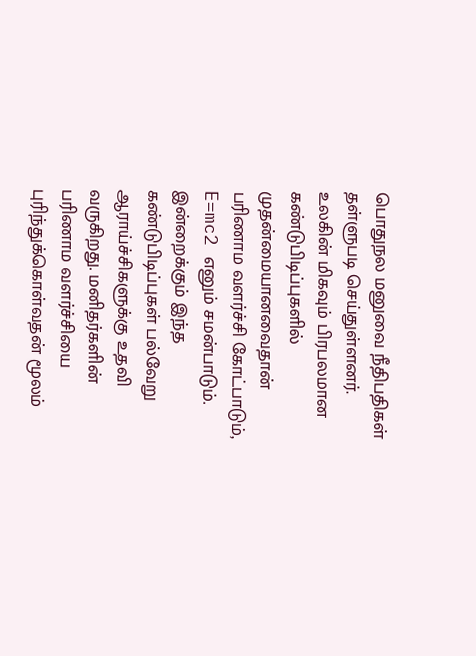பொதுநல மனுவை நீதிபதிகள் தள்ளுபடி செய்துள்ளனர்.
உலகின் மிகவும் பிரபலமான கண்டுபிடிப்புகளில் முதன்மையானவைதான் பரிணாம வளர்ச்சி கோட்பாடும், E=mc2 எனும் சமன்பாடும். இன்றைக்கும் இந்த கண்டுபிடிப்புகள் பல்வேறு ஆராய்ச்சிகளுக்கு உதவி வருகிறது. மனிதர்களின் பரிணாம வளர்ச்சியை புரிந்துக்கொள்வதன் மூலம்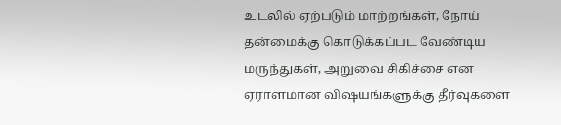உடலில் ஏற்படும் மாற்றங்கள், நோய் தன்மைக்கு கொடுக்கப்பட வேண்டிய மருந்துகள், அறுவை சிகிச்சை என ஏராளமான விஷயங்களுக்கு தீர்வுகளை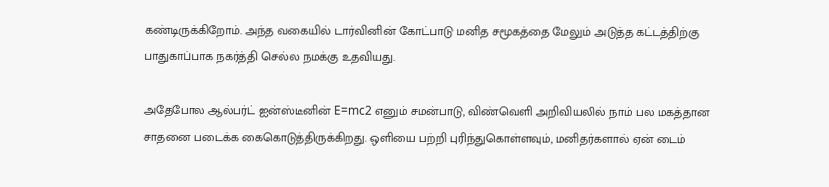கண்டிருக்கிறோம். அந்த வகையில் டார்வினின் கோட்பாடு மனித சமூகத்தை மேலும் அடுத்த கட்டத்திற்கு பாதுகாப்பாக நகர்த்தி செல்ல நமக்கு உதவியது.

அதேபோல ஆல்பர்ட் ஐன்ஸ்டீனின் E=mc2 எனும் சமன்பாடு, விண்வெளி அறிவியலில் நாம் பல மகத்தான சாதனை படைக்க கைகொடுத்திருக்கிறது. ஒளியை பற்றி புரிந்துகொள்ளவும், மனிதர்களால் ஏன் டைம்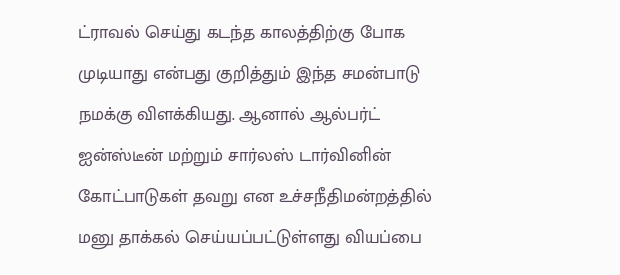ட்ராவல் செய்து கடந்த காலத்திற்கு போக முடியாது என்பது குறித்தும் இந்த சமன்பாடு நமக்கு விளக்கியது. ஆனால் ஆல்பர்ட் ஐன்ஸ்டீன் மற்றும் சார்லஸ் டார்வினின் கோட்பாடுகள் தவறு என உச்சநீதிமன்றத்தில் மனு தாக்கல் செய்யப்பட்டுள்ளது வியப்பை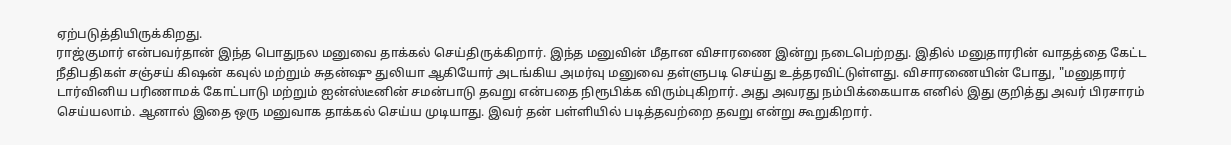ஏற்படுத்தியிருக்கிறது.
ராஜ்குமார் என்பவர்தான் இந்த பொதுநல மனுவை தாக்கல் செய்திருக்கிறார். இந்த மனுவின் மீதான விசாரணை இன்று நடைபெற்றது. இதில் மனுதாரரின் வாதத்தை கேட்ட நீதிபதிகள் சஞ்சய் கிஷன் கவுல் மற்றும் சுதன்ஷு துலியா ஆகியோர் அடங்கிய அமர்வு மனுவை தள்ளுபடி செய்து உத்தரவிட்டுள்ளது. விசாரணையின் போது, "மனுதாரர் டார்வினிய பரிணாமக் கோட்பாடு மற்றும் ஐன்ஸ்டீனின் சமன்பாடு தவறு என்பதை நிரூபிக்க விரும்புகிறார். அது அவரது நம்பிக்கையாக எனில் இது குறித்து அவர் பிரசாரம் செய்யலாம். ஆனால் இதை ஒரு மனுவாக தாக்கல் செய்ய முடியாது. இவர் தன் பள்ளியில் படித்தவற்றை தவறு என்று கூறுகிறார்.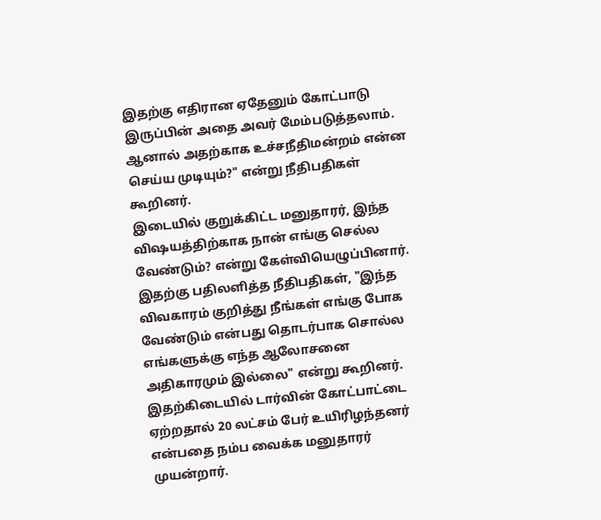இதற்கு எதிரான ஏதேனும் கோட்பாடு இருப்பின் அதை அவர் மேம்படுத்தலாம். ஆனால் அதற்காக உச்சநீதிமன்றம் என்ன செய்ய முடியும்?" என்று நீதிபதிகள் கூறினர்.
இடையில் குறுக்கிட்ட மனுதாரர், இந்த விஷயத்திற்காக நான் எங்கு செல்ல வேண்டும்? என்று கேள்வியெழுப்பினார். இதற்கு பதிலளித்த நீதிபதிகள், "இந்த விவகாரம் குறித்து நீங்கள் எங்கு போக வேண்டும் என்பது தொடர்பாக சொல்ல எங்களுக்கு எந்த ஆலோசனை அதிகாரமும் இல்லை" என்று கூறினர். இதற்கிடையில் டார்வின் கோட்பாட்டை ஏற்றதால் 20 லட்சம் பேர் உயிரிழந்தனர் என்பதை நம்ப வைக்க மனுதாரர் முயன்றார்.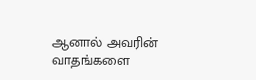ஆனால் அவரின் வாதங்களை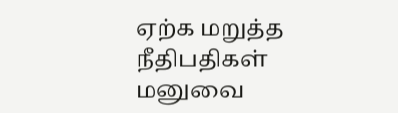ஏற்க மறுத்த நீதிபதிகள் மனுவை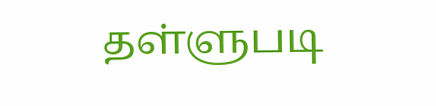தள்ளுபடி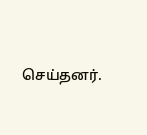செய்தனர்.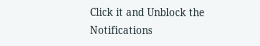Click it and Unblock the Notifications